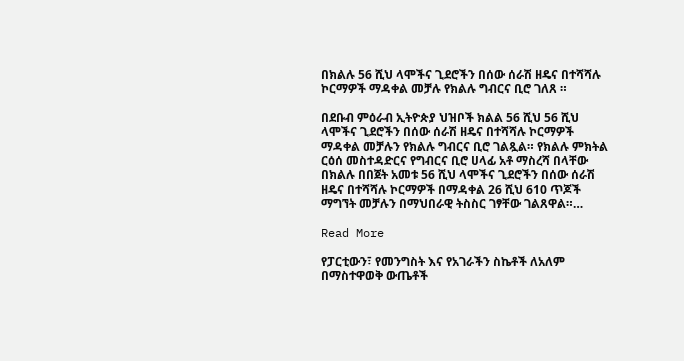በክልሉ 56 ሺህ ላሞችና ጊደሮችን በሰው ሰራሽ ዘዴና በተሻሻሉ ኮርማዎች ማዳቀል መቻሉ የክልሉ ግብርና ቢሮ ገለጸ ።

በደቡብ ምዕራብ ኢትዮጵያ ህዝቦች ክልል 56 ሺህ 56 ሺህ ላሞችና ጊደሮችን በሰው ሰራሽ ዘዴና በተሻሻሉ ኮርማዎች ማዳቀል መቻሉን የክልሉ ግብርና ቢሮ ገልጿል። የክልሉ ምክትል ርዕሰ መስተዳድርና የግብርና ቢሮ ሀላፊ አቶ ማስረሻ በላቸው በክልሉ በበጀት አመቱ 56 ሺህ ላሞችና ጊደሮችን በሰው ሰራሽ ዘዴና በተሻሻሉ ኮርማዎች በማዳቀል 26 ሺህ 610 ጥጆች ማግኘት መቻሉን በማህበራዊ ትስስር ገፃቸው ገልጸዋል።…

Read More

የፓርቲውን፣ የመንግስት እና የአገራችን ስኬቶች ለአለም በማስተዋወቅ ውጤቶች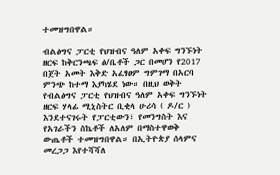ተመዝግበዋል።

ብልፅግና ፓርቲ የህዝብና ዓለም አቀፍ ግንኙነት ዘርፍ ከቅርንጫፍ ፅ/ቤቶች ጋር በመሆን የ2017 በጀት አመት እቅድ አፈፃፀም ግምገማ በአርባ ምንጭ ከተማ እያካሄደ ነው። በዚህ ወቅት የብልፅግና ፓርቲ የህዝብና ዓለም አቀፍ ግንኙነት ዘርፍ ሃላፊ ሚኒስትር ቢቂላ ሁሪሳ ( ዶ/ር ) እንደተናገሩት የፓርቲውን፣ የመንግስት እና የአገራችን ስኬቶች ለአለም በማስተዋወቅ ውጤቶች ተመዝግበዋል። በኢትዮጵያ ሰላምና መረጋጋ እየተሻሻለ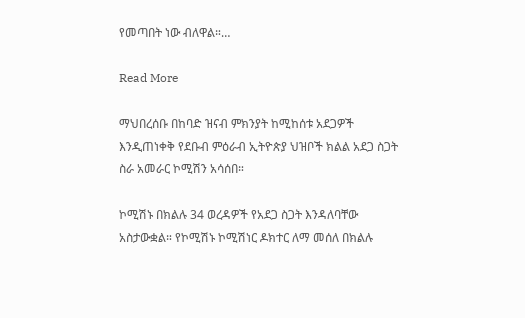የመጣበት ነው ብለዋል።…

Read More

ማህበረሰቡ በከባድ ዝናብ ምክንያት ከሚከሰቱ አደጋዎች እንዲጠነቀቅ የደቡብ ምዕራብ ኢትዮጵያ ህዝቦች ክልል አደጋ ስጋት ስራ አመራር ኮሚሽን አሳሰበ።

ኮሚሽኑ በክልሉ 34 ወረዳዎች የአደጋ ስጋት እንዳለባቸው አስታውቋል። የኮሚሽኑ ኮሚሽነር ዶክተር ለማ መሰለ በክልሉ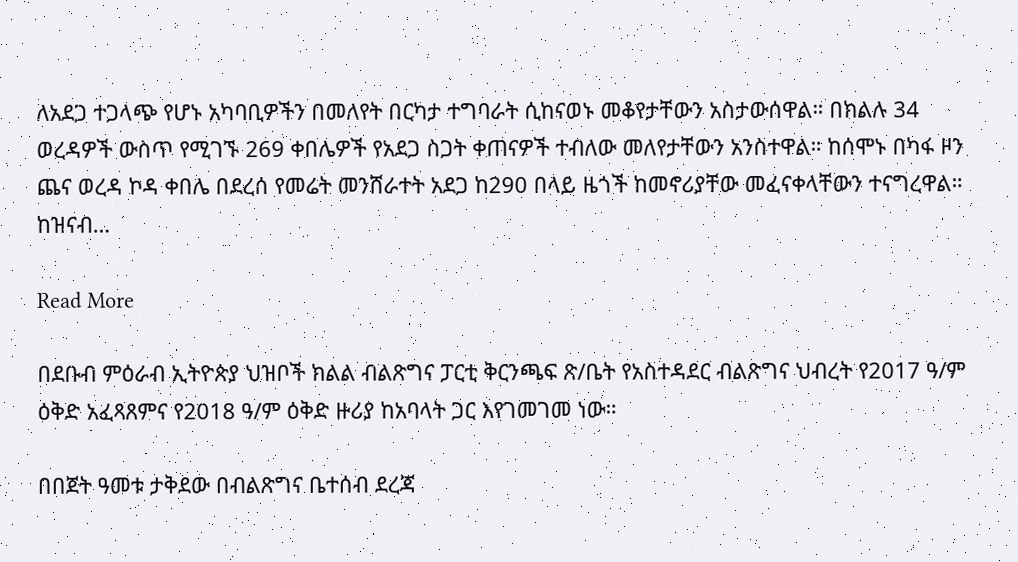ለአደጋ ተጋላጭ የሆኑ አካባቢዎችን በመለየት በርካታ ተግባራት ሲከናወኑ መቆየታቸውን አስታውሰዋል። በክልሉ 34 ወረዳዎች ውስጥ የሚገኙ 269 ቀበሌዎች የአደጋ ስጋት ቀጠናዎች ተብለው መለየታቸውን አንስተዋል። ከሰሞኑ በካፋ ዞን ጨና ወረዳ ኮዳ ቀበሌ በደረሰ የመሬት መንሸራተት አደጋ ከ290 በላይ ዜጎች ከመኖሪያቸው መፈናቀላቸውን ተናግረዋል። ከዝናብ…

Read More

በደቡብ ምዕራብ ኢትዮጵያ ህዝቦች ክልል ብልጽግና ፓርቲ ቅርንጫፍ ጽ/ቤት የአስተዳደር ብልጽግና ህብረት የ2017 ዓ/ም ዕቅድ አፈጻጸምና የ2018 ዓ/ም ዕቅድ ዙሪያ ከአባላት ጋር እየገመገመ ነው።

በበጀት ዓመቱ ታቅደው በብልጽግና ቤተሰብ ደረጃ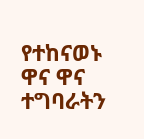የተከናወኑ ዋና ዋና ተግባራትን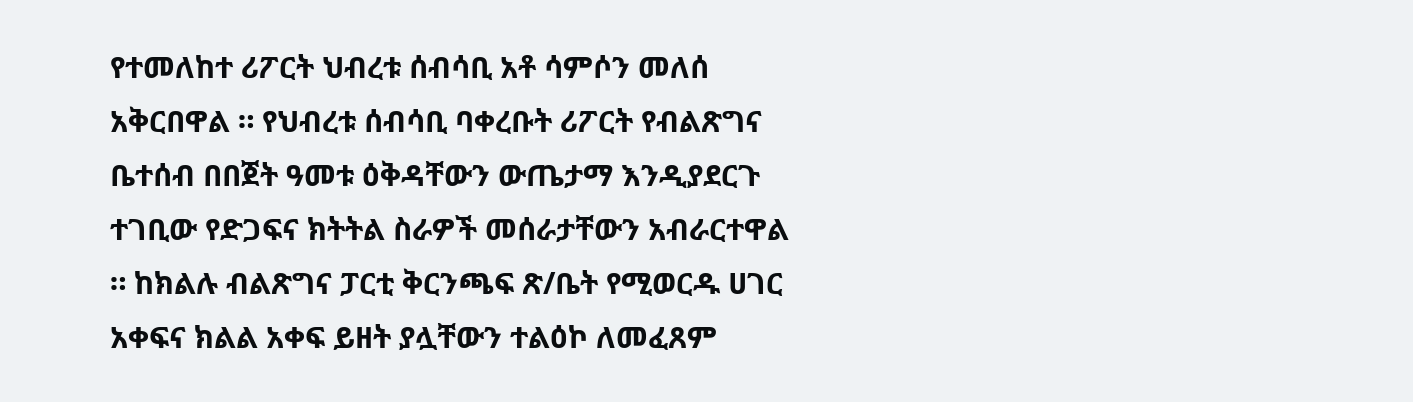የተመለከተ ሪፖርት ህብረቱ ሰብሳቢ አቶ ሳምሶን መለሰ አቅርበዋል ። የህብረቱ ሰብሳቢ ባቀረቡት ሪፖርት የብልጽግና ቤተሰብ በበጀት ዓመቱ ዕቅዳቸውን ውጤታማ እንዲያደርጉ ተገቢው የድጋፍና ክትትል ስራዎች መሰራታቸውን አብራርተዋል ። ከክልሉ ብልጽግና ፓርቲ ቅርንጫፍ ጽ/ቤት የሚወርዱ ሀገር አቀፍና ክልል አቀፍ ይዘት ያሏቸውን ተልዕኮ ለመፈጸም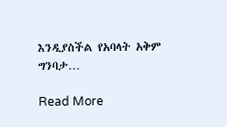እንዲያስችል የአባላት አቅም ግንባታ…

Read More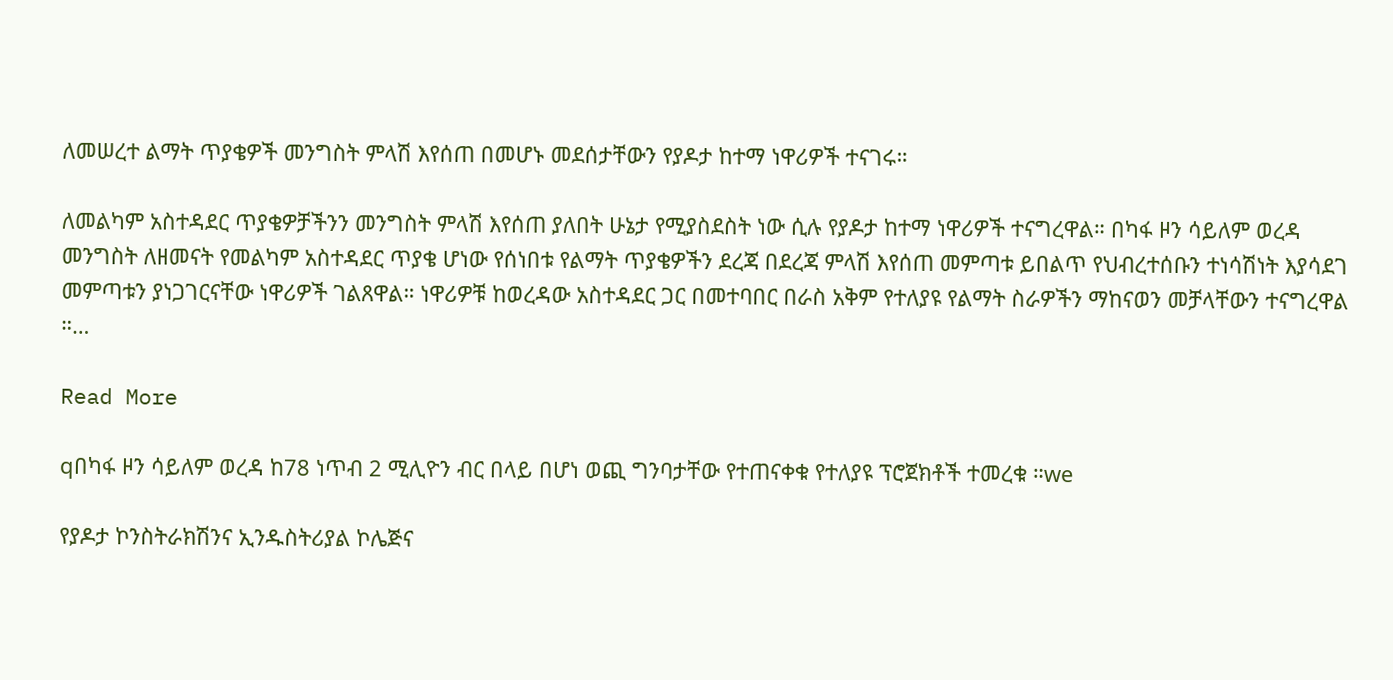ለመሠረተ ልማት ጥያቄዎች መንግስት ምላሽ እየሰጠ በመሆኑ መደሰታቸውን የያዶታ ከተማ ነዋሪዎች ተናገሩ።

ለመልካም አስተዳደር ጥያቄዎቻችንን መንግስት ምላሽ እየሰጠ ያለበት ሁኔታ የሚያስደስት ነው ሲሉ የያዶታ ከተማ ነዋሪዎች ተናግረዋል። በካፋ ዞን ሳይለም ወረዳ መንግስት ለዘመናት የመልካም አስተዳደር ጥያቄ ሆነው የሰነበቱ የልማት ጥያቄዎችን ደረጃ በደረጃ ምላሽ እየሰጠ መምጣቱ ይበልጥ የህብረተሰቡን ተነሳሽነት እያሳደገ መምጣቱን ያነጋገርናቸው ነዋሪዎች ገልጸዋል። ነዋሪዎቹ ከወረዳው አስተዳደር ጋር በመተባበር በራስ አቅም የተለያዩ የልማት ስራዎችን ማከናወን መቻላቸውን ተናግረዋል ።…

Read More

qበካፋ ዞን ሳይለም ወረዳ ከ78 ነጥብ 2 ሚሊዮን ብር በላይ በሆነ ወጪ ግንባታቸው የተጠናቀቁ የተለያዩ ፕሮጀክቶች ተመረቁ ።we

የያዶታ ኮንስትራክሽንና ኢንዱስትሪያል ኮሌጅና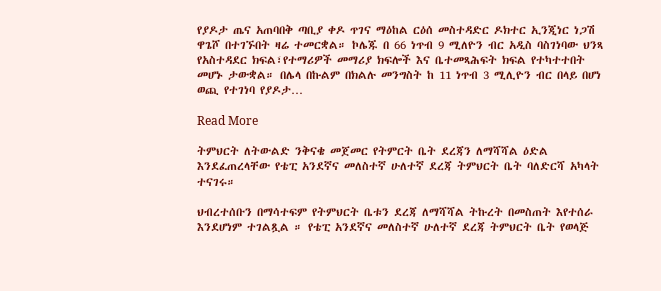የያዶታ ጤና አጠባበቅ ጣቢያ ቀዶ ጥገና ማዕከል ርዕሰ መስተዳድር ዶክተር ኢንጂነር ነጋሽ ዋጌሾ በተገኙበት ዛሬ ተመርቋል። ኮሌጁ በ 66 ነጥብ 9 ሚለዮን ብር አዲስ ባስገነባው ህንጻ የአስተዳደር ክፍል፣የተማሪዎች መማሪያ ክፍሎች እና ቤተመጻሕፍት ክፍል የተካተተበት መሆኑ ታውቋል። በሌላ በኩልም በክልሉ መንግስት ከ 11 ነጥብ 3 ሚሊዮን ብር በላይ በሆነ ወጪ የተገነባ የያዶታ…

Read More

ትምህርት ለትውልድ ንቅናቄ መጀመር የትምርት ቤት ደረጃን ለማሻሻል ዕድል እንደፈጠረላቸው የቴፒ አንደኛና መለስተኛ ሁለተኛ ደረጃ ትምህርት ቤት ባለድርሻ አካላት ተናገሩ።

ህብረተሰቡን በማሳተፍም የትምህርት ቤቱን ደረጃ ለማሻሻል ትኩረት በመስጠት እየተሰራ እንደሆነም ተገልጿል ። የቴፒ አንደኛና መለስተኛ ሁለተኛ ደረጃ ትምህርት ቤት የወላጅ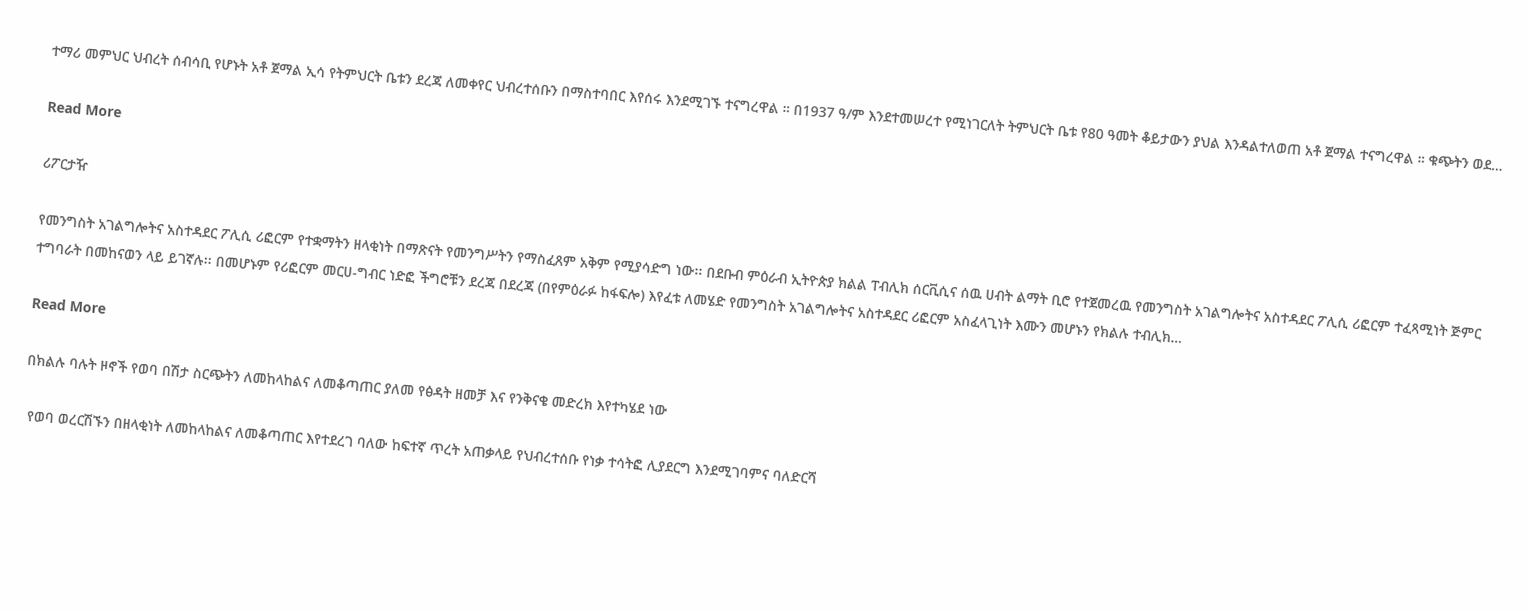ተማሪ መምህር ህብረት ሰብሳቢ የሆኑት አቶ ጀማል ኢሳ የትምህርት ቤቱን ደረጃ ለመቀየር ህብረተሰቡን በማስተባበር እየሰሩ እንደሚገኙ ተናግረዋል ። በ1937 ዓ/ም እንደተመሠረተ የሚነገርለት ትምህርት ቤቱ የ80 ዓመት ቆይታውን ያህል እንዳልተለወጠ አቶ ጀማል ተናግረዋል ። ቁጭትን ወደ…

Read More

ሪፖርታዥ

የመንግስት አገልግሎትና አስተዳደር ፖሊሲ ሪፎርም የተቋማትን ዘላቂነት በማጽናት የመንግሥትን የማስፈጸም አቅም የሚያሳድግ ነው፡፡ በደቡብ ምዕራብ ኢትዮጵያ ክልል ፐብሊክ ሰርቪሲና ሰዉ ሀብት ልማት ቢሮ የተጀመረዉ የመንግስት አገልግሎትና አስተዳደር ፖሊሲ ሪፎርም ተፈጻሚነት ጅምር ተግባራት በመከናወን ላይ ይገኛሉ፡፡ በመሆኑም የሪፎርም መርሀ-ግብር ነድፎ ችግሮቹን ደረጃ በደረጃ (በየምዕራፉ ከፋፍሎ) እየፈቱ ለመሄድ የመንግስት አገልግሎትና አስተዳደር ሪፎርም አስፈላጊነት እሙን መሆኑን የክልሉ ተብሊክ…

Read More

በክልሉ ባሉት ዞኖች የወባ በሽታ ስርጭትን ለመከላከልና ለመቆጣጠር ያለመ የፅዳት ዘመቻ እና የንቅናቄ መድረክ እየተካሄደ ነው

 የወባ ወረርሽኙን በዘላቂነት ለመከላከልና ለመቆጣጠር እየተደረገ ባለው ከፍተኛ ጥረት አጠቃላይ የህብረተሰቡ የነቃ ተሳትፎ ሊያደርግ እንደሚገባምና ባለድርሻ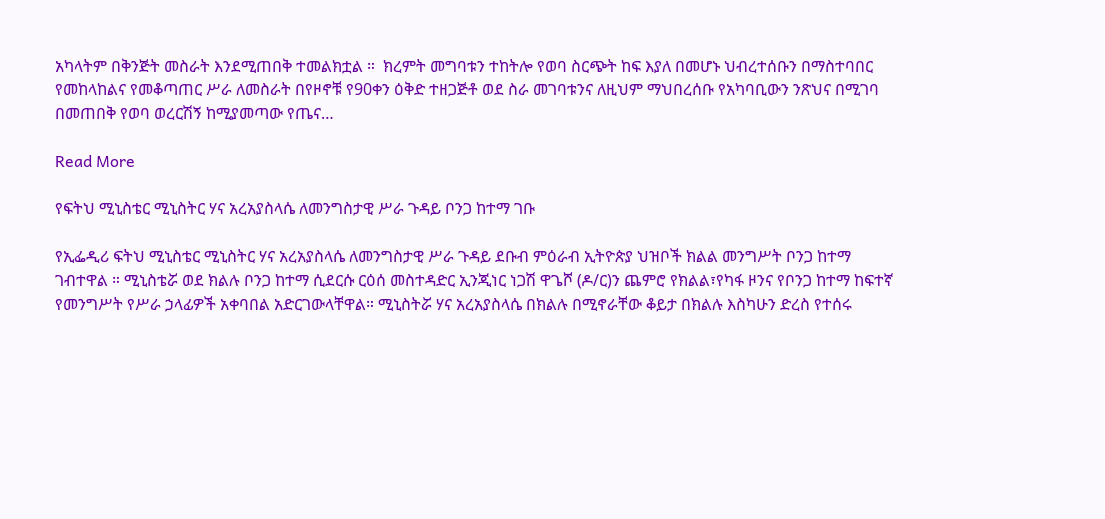አካላትም በቅንጅት መስራት እንደሚጠበቅ ተመልክቷል ።  ክረምት መግባቱን ተከትሎ የወባ ስርጭት ከፍ እያለ በመሆኑ ህብረተሰቡን በማስተባበር የመከላከልና የመቆጣጠር ሥራ ለመስራት በየዞኖቹ የ90ቀን ዕቅድ ተዘጋጅቶ ወደ ስራ መገባቱንና ለዚህም ማህበረሰቡ የአካባቢውን ንጽህና በሚገባ በመጠበቅ የወባ ወረርሽኝ ከሚያመጣው የጤና…

Read More

የፍትህ ሚኒስቴር ሚኒስትር ሃና አረአያስላሴ ለመንግስታዊ ሥራ ጉዳይ ቦንጋ ከተማ ገቡ

የኢፌዲሪ ፍትህ ሚኒስቴር ሚኒስትር ሃና አረአያስላሴ ለመንግስታዊ ሥራ ጉዳይ ደቡብ ምዕራብ ኢትዮጵያ ህዝቦች ክልል መንግሥት ቦንጋ ከተማ ገብተዋል ። ሚኒስቴሯ ወደ ክልሉ ቦንጋ ከተማ ሲደርሱ ርዕሰ መስተዳድር ኢንጂነር ነጋሽ ዋጌሾ (ዶ/ር)ን ጨምሮ የክልል፣የካፋ ዞንና የቦንጋ ከተማ ከፍተኛ የመንግሥት የሥራ ኃላፊዎች አቀባበል አድርገውላቸዋል። ሚኒስትሯ ሃና አረአያስላሴ በክልሉ በሚኖራቸው ቆይታ በክልሉ እስካሁን ድረስ የተሰሩ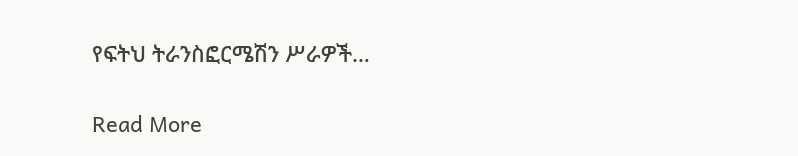የፍትህ ትራንስፎርሜሽን ሥራዎች…

Read More